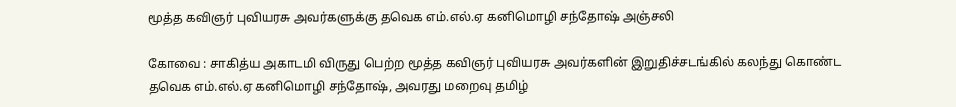மூத்த கவிஞர் புவியரசு அவர்களுக்கு தவெக எம்.எல்.ஏ கனிமொழி சந்தோஷ் அஞ்சலி

கோவை : சாகித்ய அகாடமி விருது பெற்ற மூத்த கவிஞர் புவியரசு அவர்களின் இறுதிச்சடங்கில் கலந்து கொண்ட தவெக எம்.எல்.ஏ கனிமொழி சந்தோஷ், அவரது மறைவு தமிழ்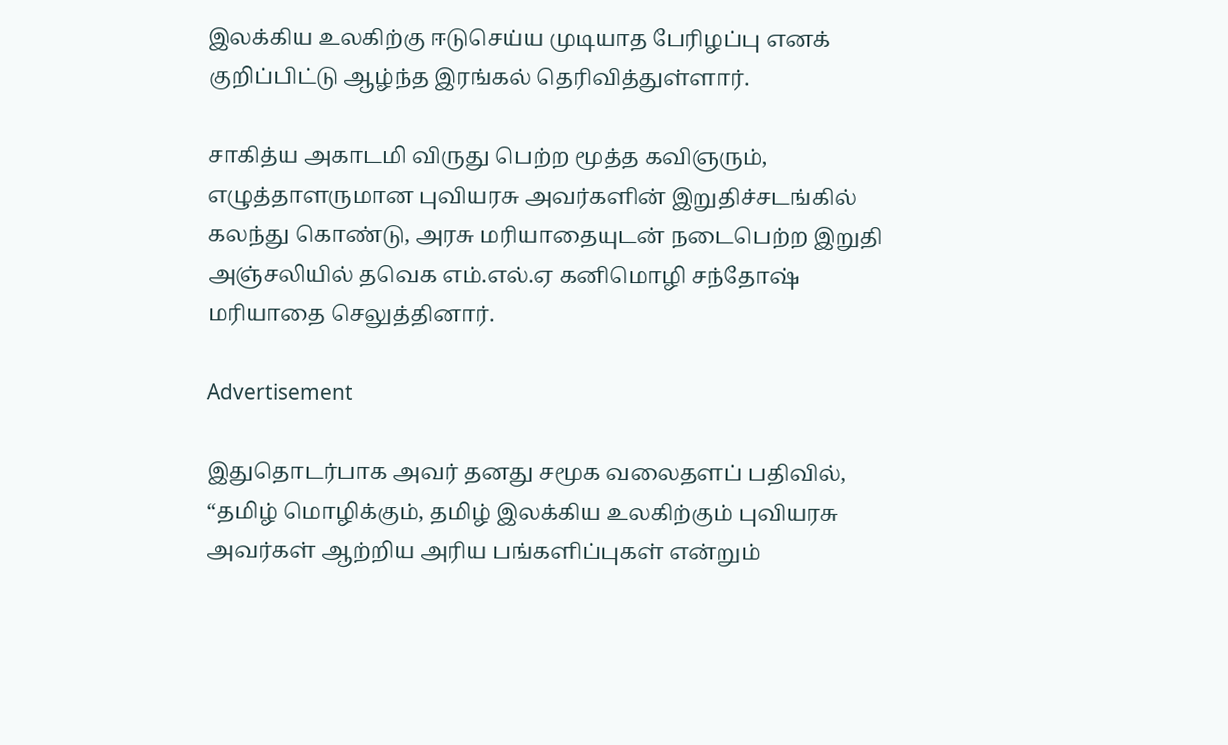இலக்கிய உலகிற்கு ஈடுசெய்ய முடியாத பேரிழப்பு எனக் குறிப்பிட்டு ஆழ்ந்த இரங்கல் தெரிவித்துள்ளார்.

சாகித்ய அகாடமி விருது பெற்ற மூத்த கவிஞரும், எழுத்தாளருமான புவியரசு அவர்களின் இறுதிச்சடங்கில் கலந்து கொண்டு, அரசு மரியாதையுடன் நடைபெற்ற இறுதி அஞ்சலியில் தவெக எம்.எல்.ஏ கனிமொழி சந்தோஷ் மரியாதை செலுத்தினார்.

Advertisement

இதுதொடர்பாக அவர் தனது சமூக வலைதளப் பதிவில், “தமிழ் மொழிக்கும், தமிழ் இலக்கிய உலகிற்கும் புவியரசு அவர்கள் ஆற்றிய அரிய பங்களிப்புகள் என்றும்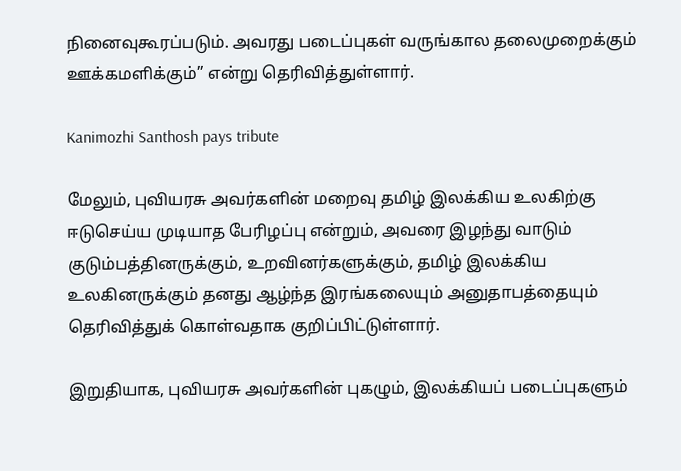நினைவுகூரப்படும். அவரது படைப்புகள் வருங்கால தலைமுறைக்கும் ஊக்கமளிக்கும்” என்று தெரிவித்துள்ளார்.

Kanimozhi Santhosh pays tribute

மேலும், புவியரசு அவர்களின் மறைவு தமிழ் இலக்கிய உலகிற்கு ஈடுசெய்ய முடியாத பேரிழப்பு என்றும், அவரை இழந்து வாடும் குடும்பத்தினருக்கும், உறவினர்களுக்கும், தமிழ் இலக்கிய உலகினருக்கும் தனது ஆழ்ந்த இரங்கலையும் அனுதாபத்தையும் தெரிவித்துக் கொள்வதாக குறிப்பிட்டுள்ளார்.

இறுதியாக, புவியரசு அவர்களின் புகழும், இலக்கியப் படைப்புகளும்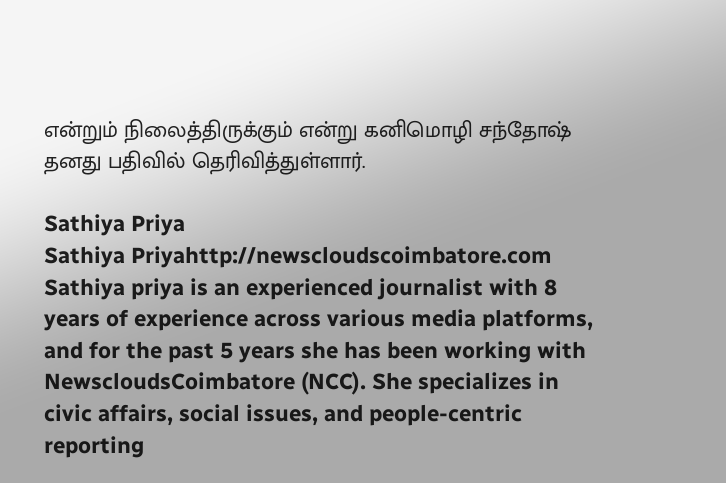என்றும் நிலைத்திருக்கும் என்று கனிமொழி சந்தோஷ் தனது பதிவில் தெரிவித்துள்ளார்.

Sathiya Priya
Sathiya Priyahttp://newscloudscoimbatore.com
Sathiya priya is an experienced journalist with 8 years of experience across various media platforms, and for the past 5 years she has been working with NewscloudsCoimbatore (NCC). She specializes in civic affairs, social issues, and people-centric reporting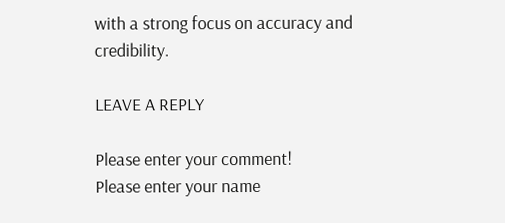with a strong focus on accuracy and credibility.

LEAVE A REPLY

Please enter your comment!
Please enter your name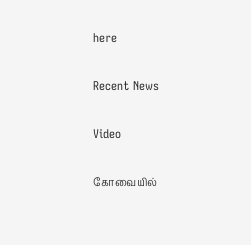here

Recent News

Video

கோவையில்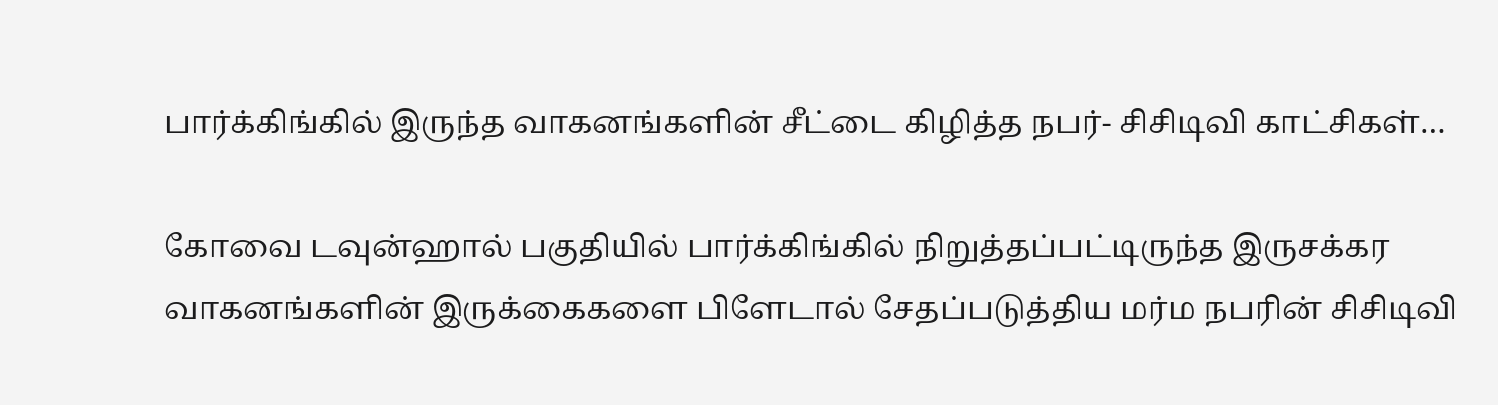பார்க்கிங்கில் இருந்த வாகனங்களின் சீட்டை கிழித்த நபர்- சிசிடிவி காட்சிகள்…

கோவை டவுன்ஹால் பகுதியில் பார்க்கிங்கில் நிறுத்தப்பட்டிருந்த இருசக்கர வாகனங்களின் இருக்கைகளை பிளேடால் சேதப்படுத்திய மர்ம நபரின் சிசிடிவி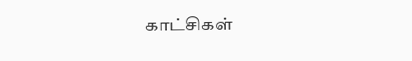காட்சிகள்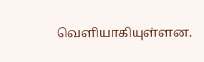வெளியாகியுள்ளன.